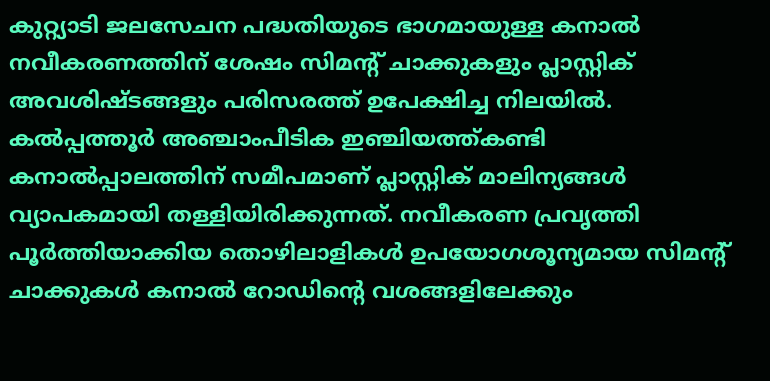കുറ്റ്യാടി ജലസേചന പദ്ധതിയുടെ ഭാഗമായുള്ള കനാൽ നവീകരണത്തിന് ശേഷം സിമന്റ് ചാക്കുകളും പ്ലാസ്റ്റിക് അവശിഷ്ടങ്ങളും പരിസരത്ത് ഉപേക്ഷിച്ച നിലയിൽ. കൽപ്പത്തൂർ അഞ്ചാംപീടിക ഇഞ്ചിയത്ത്കണ്ടി കനാൽപ്പാലത്തിന് സമീപമാണ് പ്ലാസ്റ്റിക് മാലിന്യങ്ങൾ വ്യാപകമായി തള്ളിയിരിക്കുന്നത്. നവീകരണ പ്രവൃത്തി പൂർത്തിയാക്കിയ തൊഴിലാളികൾ ഉപയോഗശൂന്യമായ സിമന്റ് ചാക്കുകൾ കനാൽ റോഡിന്റെ വശങ്ങളിലേക്കും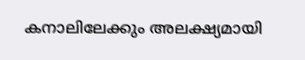കനാലിലേക്കും അലക്ഷ്യമായി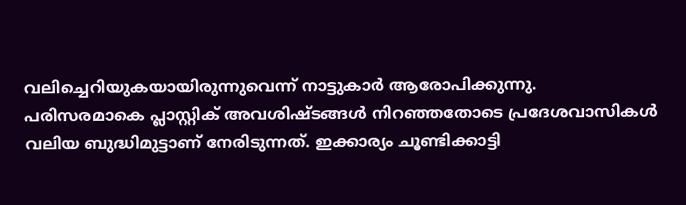വലിച്ചെറിയുകയായിരുന്നുവെന്ന് നാട്ടുകാർ ആരോപിക്കുന്നു.
പരിസരമാകെ പ്ലാസ്റ്റിക് അവശിഷ്ടങ്ങൾ നിറഞ്ഞതോടെ പ്രദേശവാസികൾ വലിയ ബുദ്ധിമുട്ടാണ് നേരിടുന്നത്. ഇക്കാര്യം ചൂണ്ടിക്കാട്ടി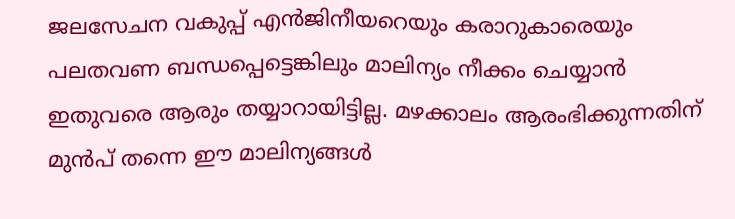ജലസേചന വകുപ്പ് എൻജിനീയറെയും കരാറുകാരെയും പലതവണ ബന്ധപ്പെട്ടെങ്കിലും മാലിന്യം നീക്കം ചെയ്യാൻ ഇതുവരെ ആരും തയ്യാറായിട്ടില്ല. മഴക്കാലം ആരംഭിക്കുന്നതിന് മുൻപ് തന്നെ ഈ മാലിന്യങ്ങൾ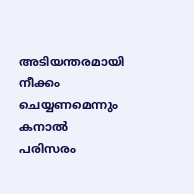അടിയന്തരമായി നീക്കം ചെയ്യണമെന്നും കനാൽ പരിസരം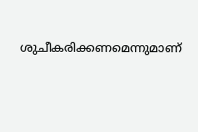ശുചീകരിക്കണമെന്നുമാണ്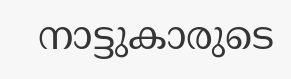നാട്ടുകാരുടെ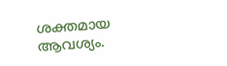ശക്തമായ ആവശ്യം.